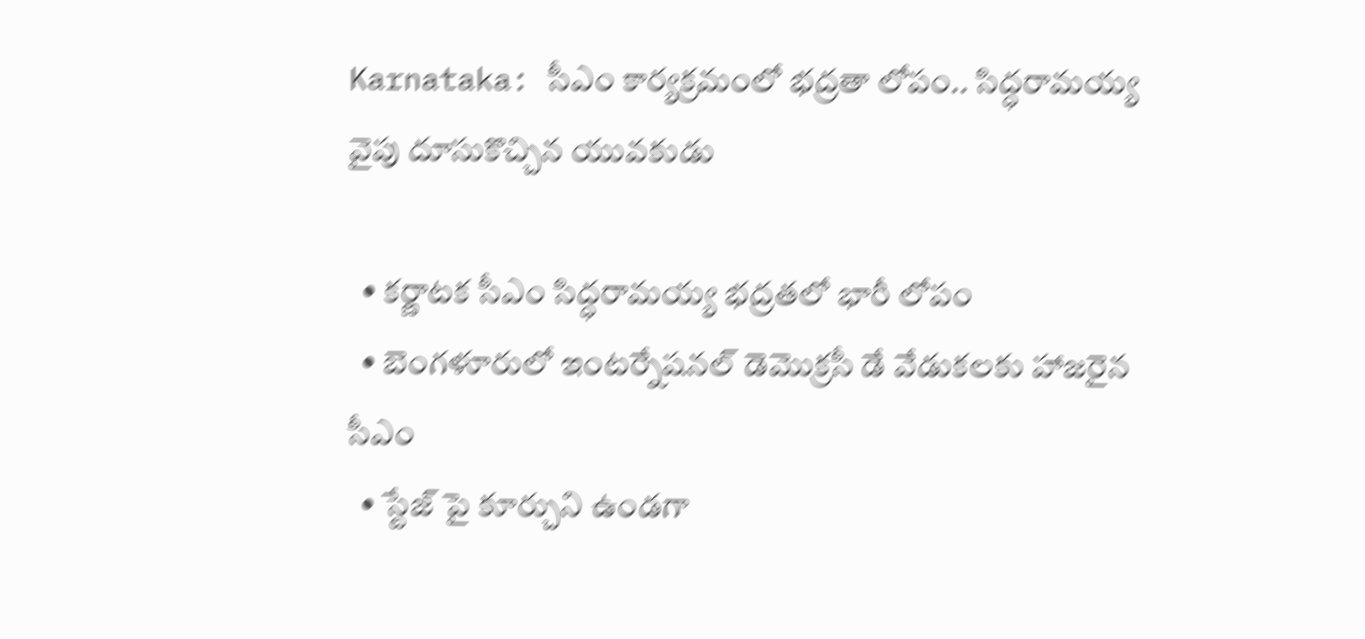Karnataka: సీఎం కార్యక్రమంలో భద్రతా లోపం.. సిద్ధరామయ్య వైపు దూసుకొచ్చిన యువకుడు

  • కర్ణాటక సీఎం సిద్ధరామయ్య భద్రతలో భారీ లోపం
  • బెంగళూరులో ఇంటర్నేషనల్ డెమొక్రసీ డే వేడుకలకు హాజరైన సీఎం
  • స్టేజ్ పై కూర్చుని ఉండగా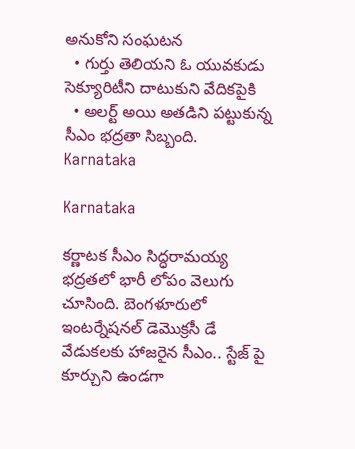అనుకోని సంఘటన
  • గుర్తు తెలియని ఓ యువకుడు సెక్యూరిటీని దాటుకుని వేదికపైకి
  • అలర్ట్ అయి అతడిని పట్టుకున్న సీఎం భద్రతా సిబ్బంది.
Karnataka

Karnataka

కర్ణాటక సీఎం సిద్ధరామయ్య భద్రతలో భారీ లోపం వెలుగు చూసింది. బెంగళూరులో ఇంటర్నేషనల్ డెమొక్రసీ డే వేడుకలకు హాజరైన సీఎం.. స్టేజ్ పై కూర్చుని ఉండగా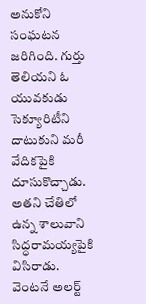అనుకోని సంఘటన జరిగింది. గుర్తు తెలియని ఓ యువకుడు సెక్యూరిటీని దాటుకుని మరీ వేదికపైకి దూసుకొచ్చాడు. అతని చేతిలో ఉన్న శాలువాని సిద్ధరామయ్యపైకి విసిరాడు. వెంటనే అలర్ట్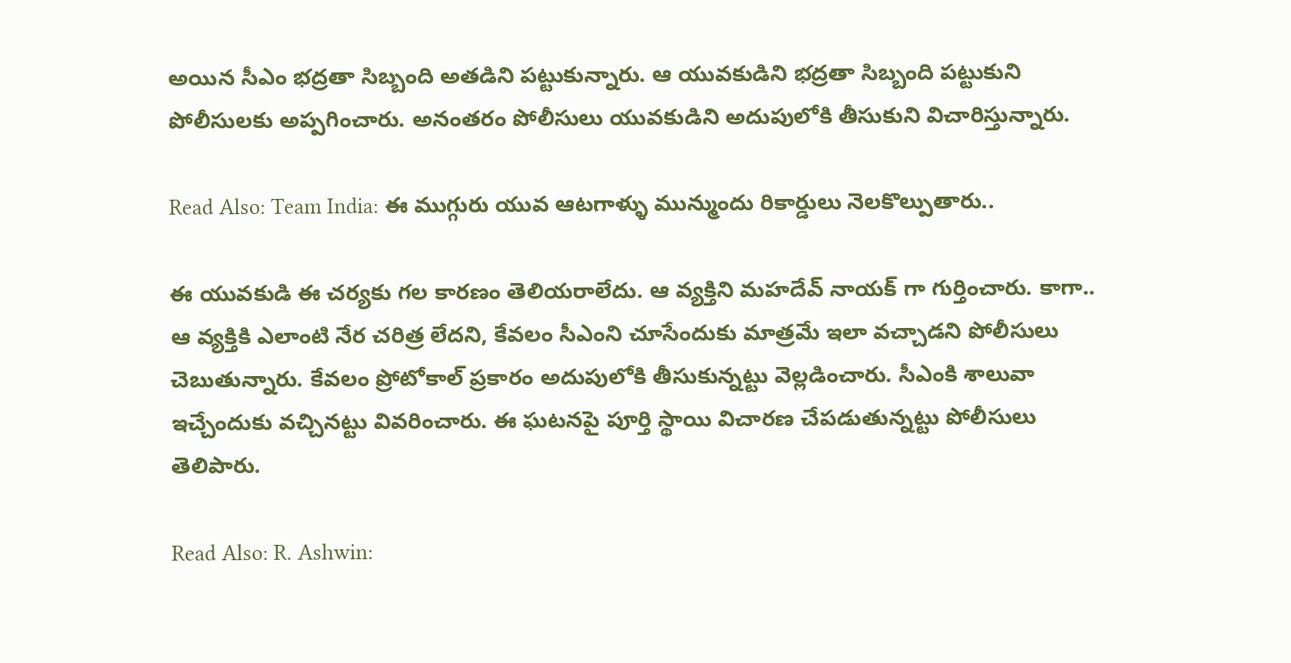అయిన సీఎం భద్రతా సిబ్బంది అతడిని పట్టుకున్నారు. ఆ యువకుడిని భద్రతా సిబ్బంది పట్టుకుని పోలీసులకు అప్పగించారు. అనంతరం పోలీసులు యువకుడిని అదుపులోకి తీసుకుని విచారిస్తున్నారు.

Read Also: Team India: ఈ ముగ్గురు యువ ఆటగాళ్ళు మున్ముందు రికార్డులు నెలకొల్పుతారు..

ఈ యువకుడి ఈ చర్యకు గల కారణం తెలియరాలేదు. ఆ వ్యక్తిని మహదేవ్ నాయక్ గా గుర్తించారు. కాగా.. ఆ వ్యక్తికి ఎలాంటి నేర చరిత్ర లేదని, కేవలం సీఎంని చూసేందుకు మాత్రమే ఇలా వచ్చాడని పోలీసులు చెబుతున్నారు. కేవలం ప్రోటోకాల్‌ ప్రకారం అదుపులోకి తీసుకున్నట్టు వెల్లడించారు. సీఎంకి శాలువా ఇచ్చేందుకు వచ్చినట్టు వివరించారు. ఈ ఘటనపై పూర్తి స్థాయి విచారణ చేపడుతున్నట్టు పోలీసులు తెలిపారు.

Read Also: R. Ashwin: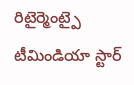రిటైర్మెంట్పై టీమిండియా స్టార్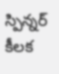స్పిన్నర్ కీలక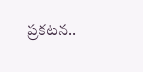ప్రకటన..